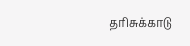தரிசுக்காடு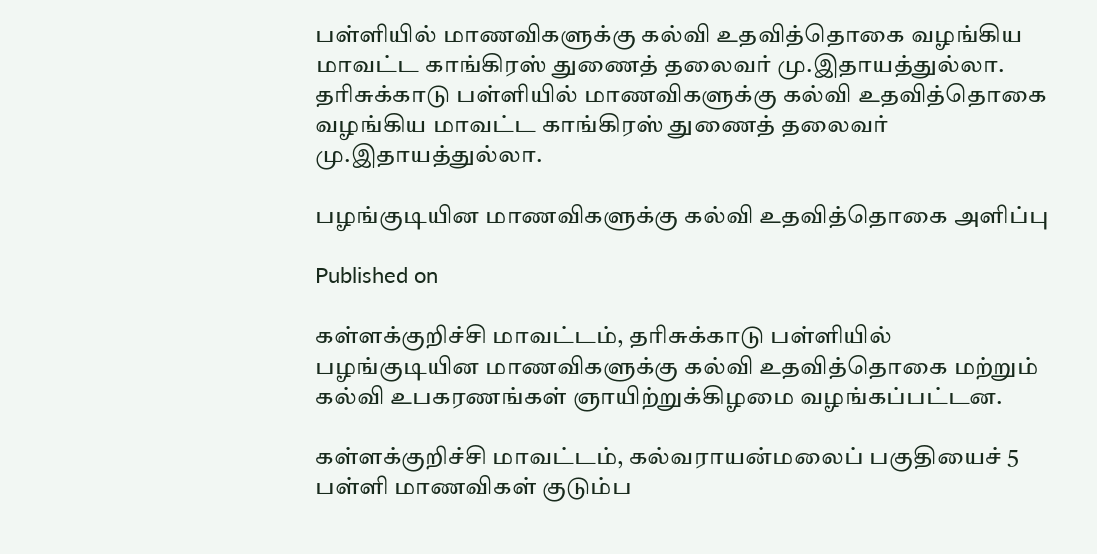பள்ளியில் மாணவிகளுக்கு கல்வி உதவித்தொகை வழங்கிய மாவட்ட காங்கிரஸ் துணைத் தலைவர் மு.இதாயத்துல்லா.
தரிசுக்காடு பள்ளியில் மாணவிகளுக்கு கல்வி உதவித்தொகை வழங்கிய மாவட்ட காங்கிரஸ் துணைத் தலைவர் மு.இதாயத்துல்லா.

பழங்குடியின மாணவிகளுக்கு கல்வி உதவித்தொகை அளிப்பு

Published on

கள்ளக்குறிச்சி மாவட்டம், தரிசுக்காடு பள்ளியில் பழங்குடியின மாணவிகளுக்கு கல்வி உதவித்தொகை மற்றும் கல்வி உபகரணங்கள் ஞாயிற்றுக்கிழமை வழங்கப்பட்டன.

கள்ளக்குறிச்சி மாவட்டம், கல்வராயன்மலைப் பகுதியைச் 5 பள்ளி மாணவிகள் குடும்ப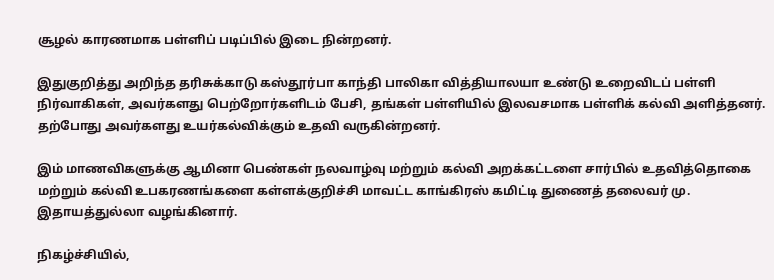சூழல் காரணமாக பள்ளிப் படிப்பில் இடை நின்றனர்.

இதுகுறித்து அறிந்த தரிசுக்காடு கஸ்தூர்பா காந்தி பாலிகா வித்தியாலயா உண்டு உறைவிடப் பள்ளி நிர்வாகிகள், அவர்களது பெற்றோர்களிடம் பேசி, தங்கள் பள்ளியில் இலவசமாக பள்ளிக் கல்வி அளித்தனர். தற்போது அவர்களது உயர்கல்விக்கும் உதவி வருகின்றனர்.

இம் மாணவிகளுக்கு ஆமினா பெண்கள் நலவாழ்வு மற்றும் கல்வி அறக்கட்டளை சார்பில் உதவித்தொகை மற்றும் கல்வி உபகரணங்களை கள்ளக்குறிச்சி மாவட்ட காங்கிரஸ் கமிட்டி துணைத் தலைவர் மு. இதாயத்துல்லா வழங்கினார்.

நிகழ்ச்சியில்,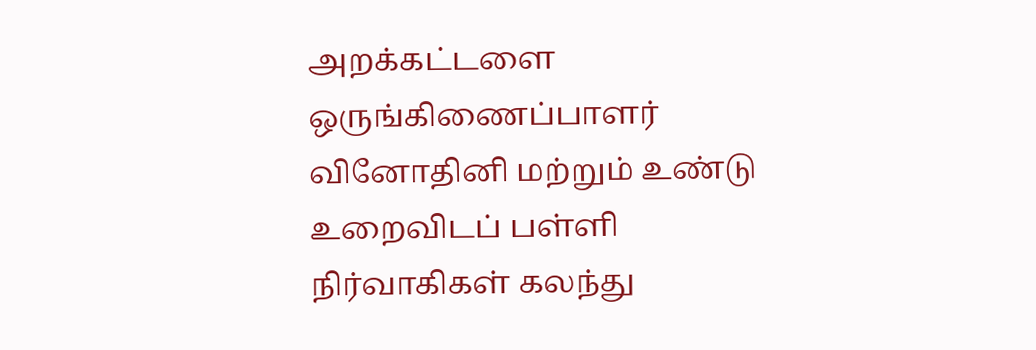அறக்கட்டளை ஒருங்கிணைப்பாளர் வினோதினி மற்றும் உண்டு உறைவிடப் பள்ளி நிர்வாகிகள் கலந்து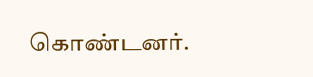கொண்டனர்.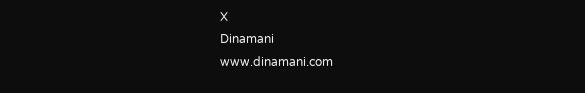X
Dinamani
www.dinamani.com